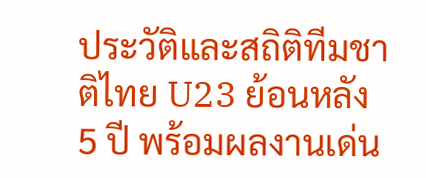ประวัติและสถิติทีมชาติไทย U23 ย้อนหลัง 5 ปี พร้อมผลงานเด่น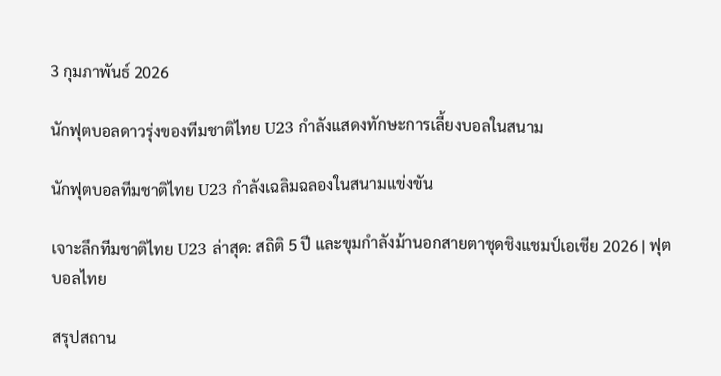3 กุมภาพันธ์ 2026

นักฟุตบอลดาวรุ่งของทีมชาติไทย U23 กำลังแสดงทักษะการเลี้ยงบอลในสนาม

นักฟุตบอลทีมชาติไทย U23 กำลังเฉลิมฉลองในสนามแข่งขัน

เจาะลึกทีมชาติไทย U23 ล่าสุด: สถิติ 5 ปี และขุมกำลังม้านอกสายตาชุดชิงแชมป์เอเชีย 2026 | ฟุตบอลไทย

สรุปสถาน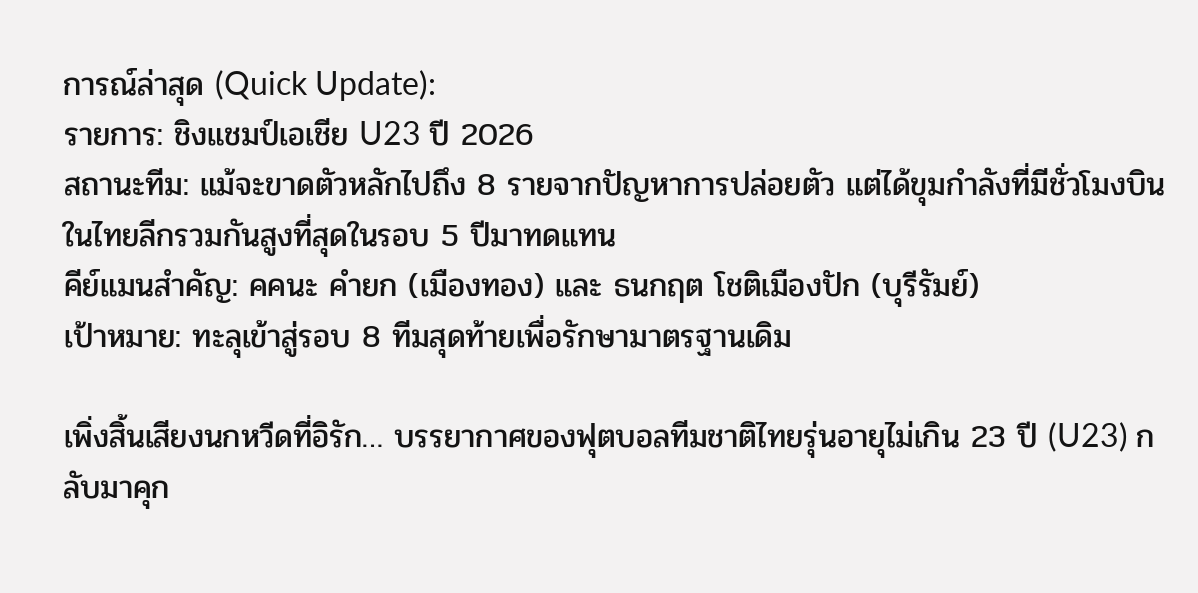การณ์ล่าสุด (Quick Update):
รายการ: ชิงแชมป์เอเชีย U23 ปี 2026
สถานะทีม: แม้จะขาดตัวหลักไปถึง 8 รายจากปัญหาการปล่อยตัว แต่ได้ขุมกำลังที่มีชั่วโมงบินในไทยลีกรวมกันสูงที่สุดในรอบ 5 ปีมาทดแทน
คีย์แมนสำคัญ: คคนะ คำยก (เมืองทอง) และ ธนกฤต โชติเมืองปัก (บุรีรัมย์)
เป้าหมาย: ทะลุเข้าสู่รอบ 8 ทีมสุดท้ายเพื่อรักษามาตรฐานเดิม

เพิ่งสิ้นเสียงนกหวีดที่อิรัก… บรรยากาศของฟุตบอลทีมชาติไทยรุ่นอายุไม่เกิน 23 ปี (U23) กลับมาคุก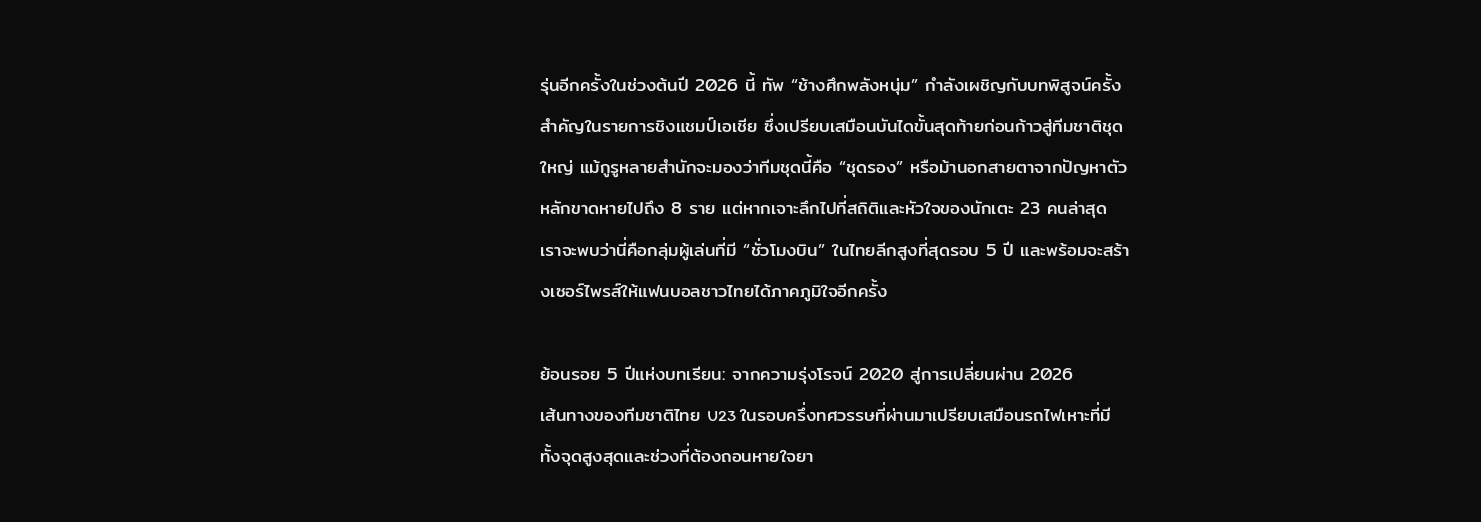รุ่นอีกครั้งในช่วงต้นปี 2026 นี้ ทัพ “ช้างศึกพลังหนุ่ม” กำลังเผชิญกับบทพิสูจน์ครั้งสำคัญในรายการชิงแชมป์เอเชีย ซึ่งเปรียบเสมือนบันไดขั้นสุดท้ายก่อนก้าวสู่ทีมชาติชุดใหญ่ แม้กูรูหลายสำนักจะมองว่าทีมชุดนี้คือ “ชุดรอง” หรือม้านอกสายตาจากปัญหาตัวหลักขาดหายไปถึง 8 ราย แต่หากเจาะลึกไปที่สถิติและหัวใจของนักเตะ 23 คนล่าสุด เราจะพบว่านี่คือกลุ่มผู้เล่นที่มี “ชั่วโมงบิน” ในไทยลีกสูงที่สุดรอบ 5 ปี และพร้อมจะสร้างเซอร์ไพรส์ให้แฟนบอลชาวไทยได้ภาคภูมิใจอีกครั้ง

ย้อนรอย 5 ปีแห่งบทเรียน: จากความรุ่งโรจน์ 2020 สู่การเปลี่ยนผ่าน 2026
เส้นทางของทีมชาติไทย U23 ในรอบครึ่งทศวรรษที่ผ่านมาเปรียบเสมือนรถไฟเหาะที่มีทั้งจุดสูงสุดและช่วงที่ต้องถอนหายใจยา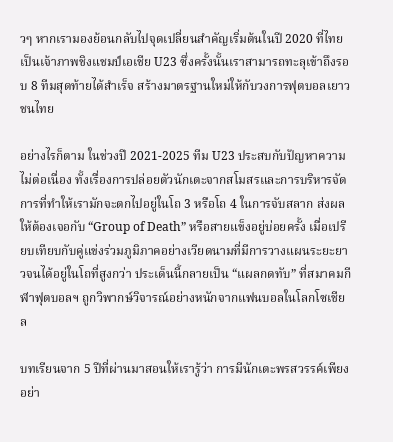วๆ หากเรามองย้อนกลับไปจุดเปลี่ยนสำคัญเริ่มต้นในปี 2020 ที่ไทยเป็นเจ้าภาพชิงแชมป์เอเชีย U23 ซึ่งครั้งนั้นเราสามารถทะลุเข้าถึงรอบ 8 ทีมสุดท้ายได้สำเร็จ สร้างมาตรฐานใหม่ให้กับวงการฟุตบอลเยาวชนไทย

อย่างไรก็ตาม ในช่วงปี 2021-2025 ทีม U23 ประสบกับปัญหาความไม่ต่อเนื่อง ทั้งเรื่องการปล่อยตัวนักเตะจากสโมสรและการบริหารจัดการที่ทำให้เรามักจะตกไปอยู่ในโถ 3 หรือโถ 4 ในการจับสลาก ส่งผลให้ต้องเจอกับ “Group of Death” หรือสายแข็งอยู่บ่อยครั้ง เมื่อเปรียบเทียบกับคู่แข่งร่วมภูมิภาคอย่างเวียดนามที่มีการวางแผนระยะยาวจนได้อยู่ในโถที่สูงกว่า ประเด็นนี้กลายเป็น “แผลกดทับ” ที่สมาคมกีฬาฟุตบอลฯ ถูกวิพากษ์วิจารณ์อย่างหนักจากแฟนบอลในโลกโซเชียล

บทเรียนจาก 5 ปีที่ผ่านมาสอนให้เรารู้ว่า การมีนักเตะพรสวรรค์เพียงอย่า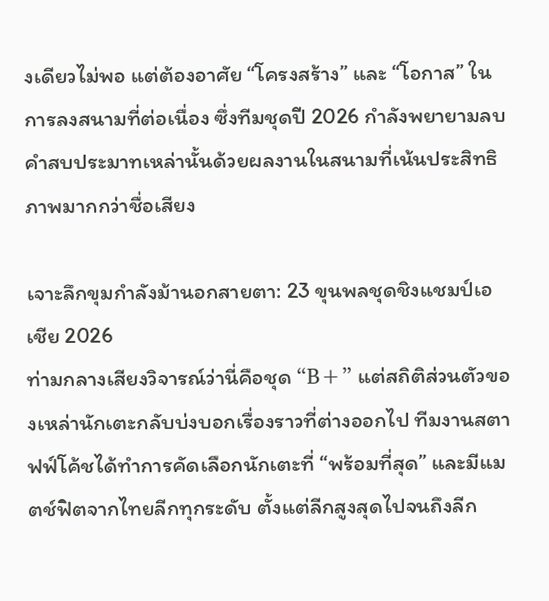งเดียวไม่พอ แต่ต้องอาศัย “โครงสร้าง” และ “โอกาส” ในการลงสนามที่ต่อเนื่อง ซึ่งทีมชุดปี 2026 กำลังพยายามลบคำสบประมาทเหล่านั้นด้วยผลงานในสนามที่เน้นประสิทธิภาพมากกว่าชื่อเสียง

เจาะลึกขุมกำลังม้านอกสายตา: 23 ขุนพลชุดชิงแชมป์เอเชีย 2026
ท่ามกลางเสียงวิจารณ์ว่านี่คือชุด “B+” แต่สถิติส่วนตัวของเหล่านักเตะกลับบ่งบอกเรื่องราวที่ต่างออกไป ทีมงานสตาฟฟ์โค้ชได้ทำการคัดเลือกนักเตะที่ “พร้อมที่สุด” และมีแมตช์ฟิตจากไทยลีกทุกระดับ ตั้งแต่ลีกสูงสุดไปจนถึงลีก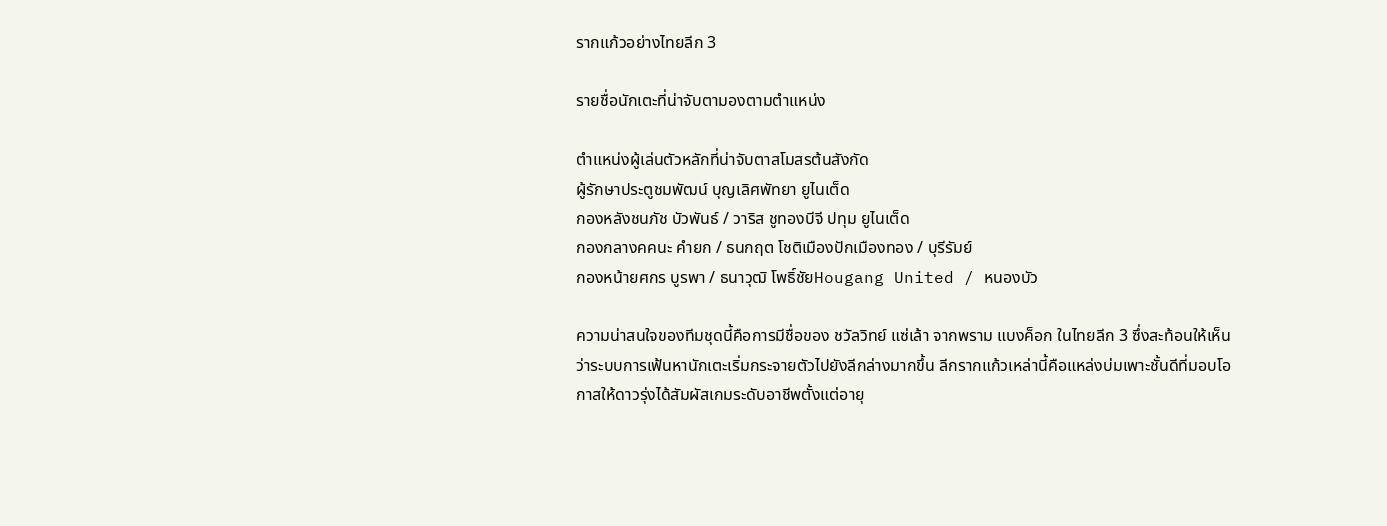รากแก้วอย่างไทยลีก 3

รายชื่อนักเตะที่น่าจับตามองตามตำแหน่ง

ตำแหน่งผู้เล่นตัวหลักที่น่าจับตาสโมสรต้นสังกัด
ผู้รักษาประตูชมพัฒน์ บุญเลิศพัทยา ยูไนเต็ด
กองหลังชนภัช บัวพันธ์ / วาริส ชูทองบีจี ปทุม ยูไนเต็ด
กองกลางคคนะ คำยก / ธนกฤต โชติเมืองปักเมืองทอง / บุรีรัมย์
กองหน้ายศกร บูรพา / ธนาวุฒิ โพธิ์ชัยHougang United / หนองบัว

ความน่าสนใจของทีมชุดนี้คือการมีชื่อของ ชวัลวิทย์ แซ่เล้า จากพราม แบงค็อก ในไทยลีก 3 ซึ่งสะท้อนให้เห็นว่าระบบการเฟ้นหานักเตะเริ่มกระจายตัวไปยังลีกล่างมากขึ้น ลีกรากแก้วเหล่านี้คือแหล่งบ่มเพาะชั้นดีที่มอบโอกาสให้ดาวรุ่งได้สัมผัสเกมระดับอาชีพตั้งแต่อายุ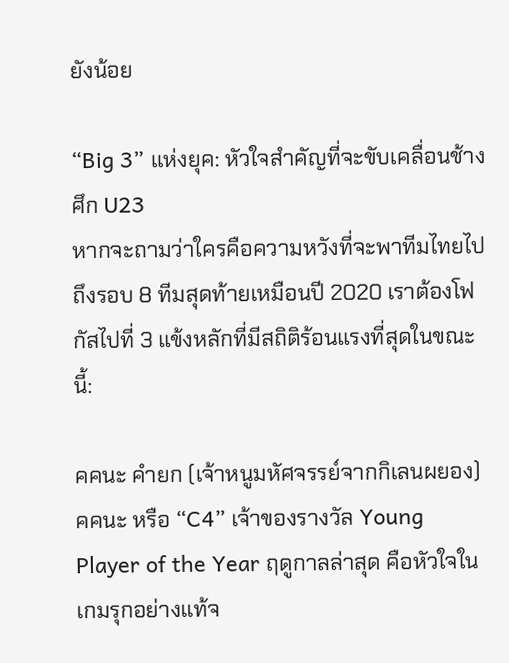ยังน้อย

“Big 3” แห่งยุค: หัวใจสำคัญที่จะขับเคลื่อนช้างศึก U23
หากจะถามว่าใครคือความหวังที่จะพาทีมไทยไปถึงรอบ 8 ทีมสุดท้ายเหมือนปี 2020 เราต้องโฟกัสไปที่ 3 แข้งหลักที่มีสถิติร้อนแรงที่สุดในขณะนี้:

คคนะ คำยก (เจ้าหนูมหัศจรรย์จากกิเลนผยอง)
คคนะ หรือ “C4” เจ้าของรางวัล Young Player of the Year ฤดูกาลล่าสุด คือหัวใจในเกมรุกอย่างแท้จ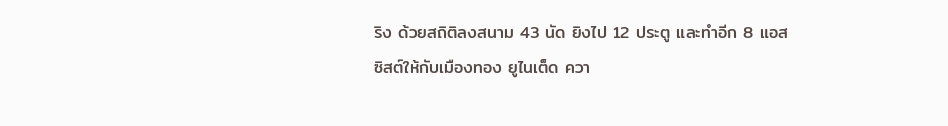ริง ด้วยสถิติลงสนาม 43 นัด ยิงไป 12 ประตู และทำอีก 8 แอสซิสต์ให้กับเมืองทอง ยูไนเต็ด ควา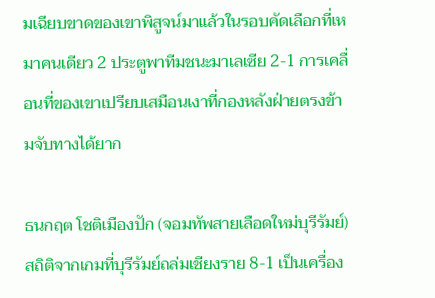มเฉียบขาดของเขาพิสูจน์มาแล้วในรอบคัดเลือกที่เหมาคนเดียว 2 ประตูพาทีมชนะมาเลเซีย 2-1 การเคลื่อนที่ของเขาเปรียบเสมือนเงาที่กองหลังฝ่ายตรงข้ามจับทางได้ยาก

ธนกฤต โชติเมืองปัก (จอมทัพสายเลือดใหม่บุรีรัมย์)
สถิติจากเกมที่บุรีรัมย์ถล่มเชียงราย 8-1 เป็นเครื่อง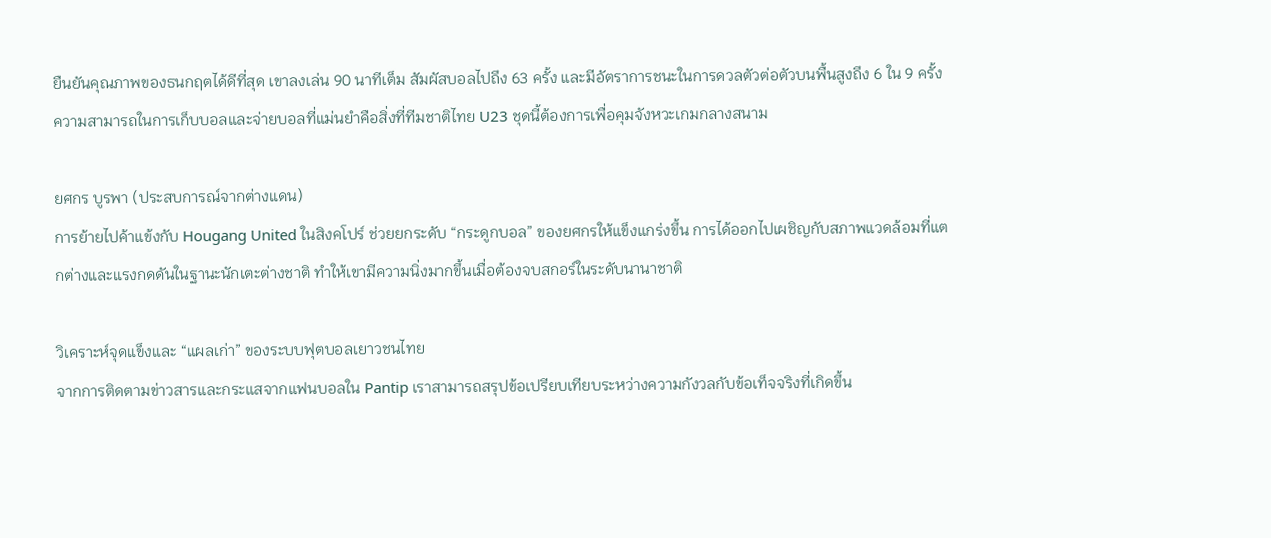ยืนยันคุณภาพของธนกฤตได้ดีที่สุด เขาลงเล่น 90 นาทีเต็ม สัมผัสบอลไปถึง 63 ครั้ง และมีอัตราการชนะในการดวลตัวต่อตัวบนพื้นสูงถึง 6 ใน 9 ครั้ง ความสามารถในการเก็บบอลและจ่ายบอลที่แม่นยำคือสิ่งที่ทีมชาติไทย U23 ชุดนี้ต้องการเพื่อคุมจังหวะเกมกลางสนาม

ยศกร บูรพา (ประสบการณ์จากต่างแดน)
การย้ายไปค้าแข้งกับ Hougang United ในสิงคโปร์ ช่วยยกระดับ “กระดูกบอล” ของยศกรให้แข็งแกร่งขึ้น การได้ออกไปเผชิญกับสภาพแวดล้อมที่แตกต่างและแรงกดดันในฐานะนักเตะต่างชาติ ทำให้เขามีความนิ่งมากขึ้นเมื่อต้องจบสกอร์ในระดับนานาชาติ

วิเคราะห์จุดแข็งและ “แผลเก่า” ของระบบฟุตบอลเยาวชนไทย
จากการติดตามข่าวสารและกระแสจากแฟนบอลใน Pantip เราสามารถสรุปข้อเปรียบเทียบระหว่างความกังวลกับข้อเท็จจริงที่เกิดขึ้น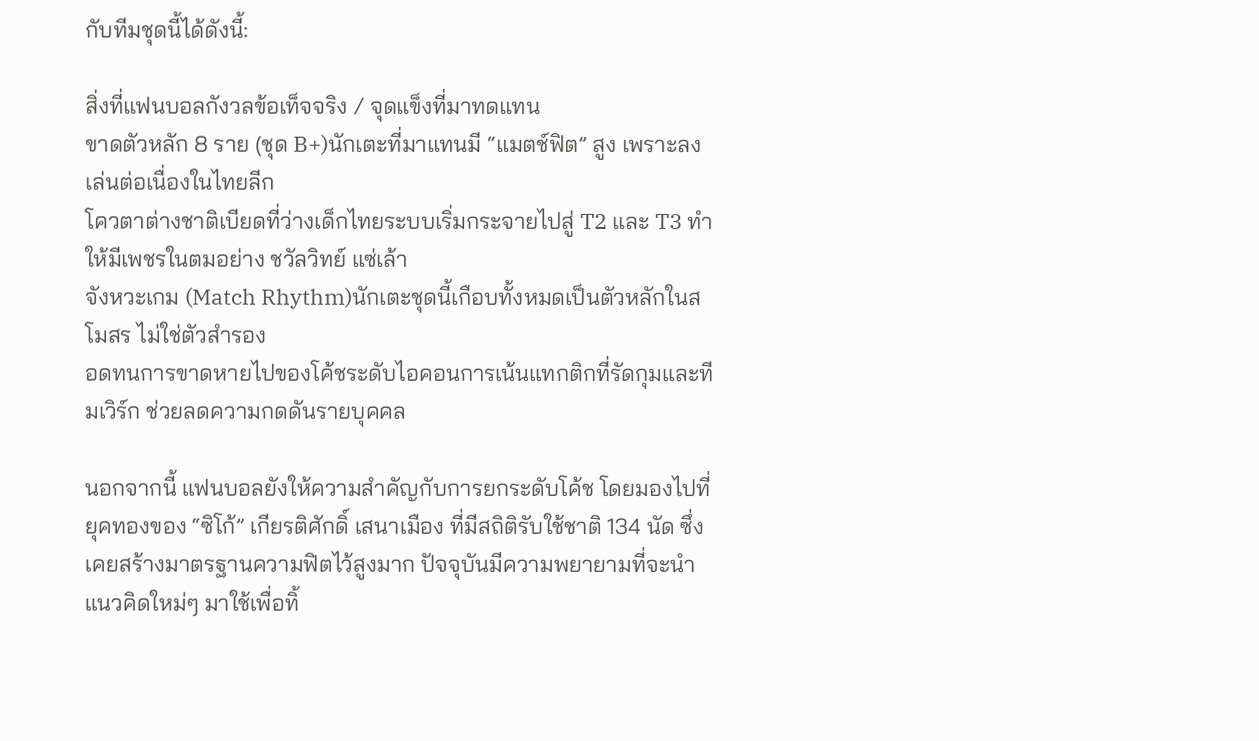กับทีมชุดนี้ได้ดังนี้:

สิ่งที่แฟนบอลกังวลข้อเท็จจริง / จุดแข็งที่มาทดแทน
ขาดตัวหลัก 8 ราย (ชุด B+)นักเตะที่มาแทนมี “แมตช์ฟิต” สูง เพราะลงเล่นต่อเนื่องในไทยลีก
โควตาต่างชาติเบียดที่ว่างเด็กไทยระบบเริ่มกระจายไปสู่ T2 และ T3 ทำให้มีเพชรในตมอย่าง ชวัลวิทย์ แซ่เล้า
จังหวะเกม (Match Rhythm)นักเตะชุดนี้เกือบทั้งหมดเป็นตัวหลักในสโมสร ไม่ใช่ตัวสำรอง
อดทนการขาดหายไปของโค้ชระดับไอคอนการเน้นแทกติกที่รัดกุมและทีมเวิร์ก ช่วยลดความกดดันรายบุคคล

นอกจากนี้ แฟนบอลยังให้ความสำคัญกับการยกระดับโค้ช โดยมองไปที่ยุคทองของ “ซิโก้” เกียรติศักดิ์ เสนาเมือง ที่มีสถิติรับใช้ชาติ 134 นัด ซึ่งเคยสร้างมาตรฐานความฟิตไว้สูงมาก ปัจจุบันมีความพยายามที่จะนำแนวคิดใหม่ๆ มาใช้เพื่อทิ้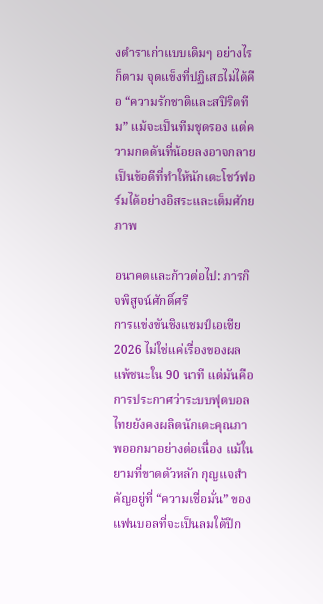งตำราเก่าแบบเดิมๆ อย่างไรก็ตาม จุดแข็งที่ปฏิเสธไม่ได้คือ “ความรักชาติและสปิริตทีม” แม้จะเป็นทีมชุดรอง แต่ความกดดันที่น้อยลงอาจกลายเป็นข้อดีที่ทำให้นักเตะโชว์ฟอร์มได้อย่างอิสระและเต็มศักยภาพ

อนาคตและก้าวต่อไป: ภารกิจพิสูจน์ศักดิ์ศรี
การแข่งขันชิงแชมป์เอเชีย 2026 ไม่ใช่แค่เรื่องของผลแพ้ชนะใน 90 นาที แต่มันคือการประกาศว่าระบบฟุตบอลไทยยังคงผลิตนักเตะคุณภาพออกมาอย่างต่อเนื่อง แม้ในยามที่ขาดตัวหลัก กุญแจสำคัญอยู่ที่ “ความเชื่อมั่น” ของแฟนบอลที่จะเป็นลมใต้ปีก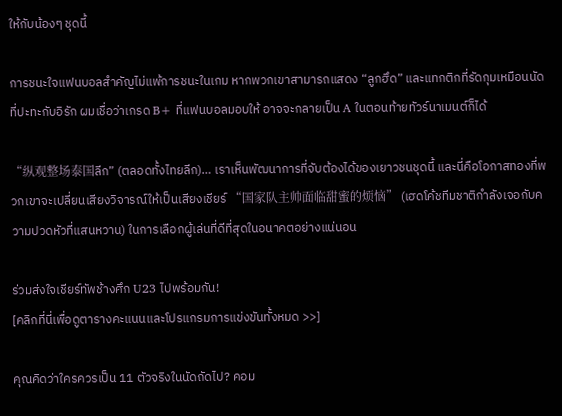ให้กับน้องๆ ชุดนี้

การชนะใจแฟนบอลสำคัญไม่แพ้การชนะในเกม หากพวกเขาสามารถแสดง “ลูกฮึด” และแทกติกที่รัดกุมเหมือนนัดที่ปะทะกับอิรัก ผมเชื่อว่าเกรด B+ ที่แฟนบอลมอบให้ อาจจะกลายเป็น A ในตอนท้ายทัวร์นาเมนต์ก็ได้

“纵观整场泰国ลีก” (ตลอดทั้งไทยลีก)… เราเห็นพัฒนาการที่จับต้องได้ของเยาวชนชุดนี้ และนี่คือโอกาสทองที่พวกเขาจะเปลี่ยนเสียงวิจารณ์ให้เป็นเสียงเชียร์ “国家队主帅面临甜蜜的烦恼” (เฮดโค้ชทีมชาติกำลังเจอกับความปวดหัวที่แสนหวาน) ในการเลือกผู้เล่นที่ดีที่สุดในอนาคตอย่างแน่นอน

ร่วมส่งใจเชียร์ทัพช้างศึก U23 ไปพร้อมกัน!
[คลิกที่นี่เพื่อดูตารางคะแนนและโปรแกรมการแข่งขันทั้งหมด >>]

คุณคิดว่าใครควรเป็น 11 ตัวจริงในนัดถัดไป? คอม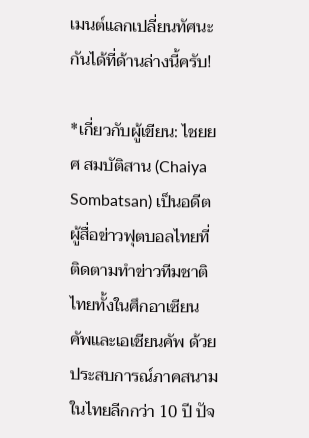เมนต์แลกเปลี่ยนทัศนะกันได้ที่ด้านล่างนี้ครับ!

*เกี่ยวกับผู้เขียน: ไชยยศ สมบัติสาน (Chaiya Sombatsan) เป็นอดีตผู้สื่อข่าวฟุตบอลไทยที่ติดตามทำข่าวทีมชาติไทยทั้งในศึกอาเซียนคัพและเอเชียนคัพ ด้วยประสบการณ์ภาคสนามในไทยลีกกว่า 10 ปี ปัจ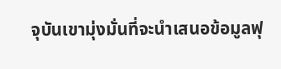จุบันเขามุ่งมั่นที่จะนำเสนอข้อมูลฟุ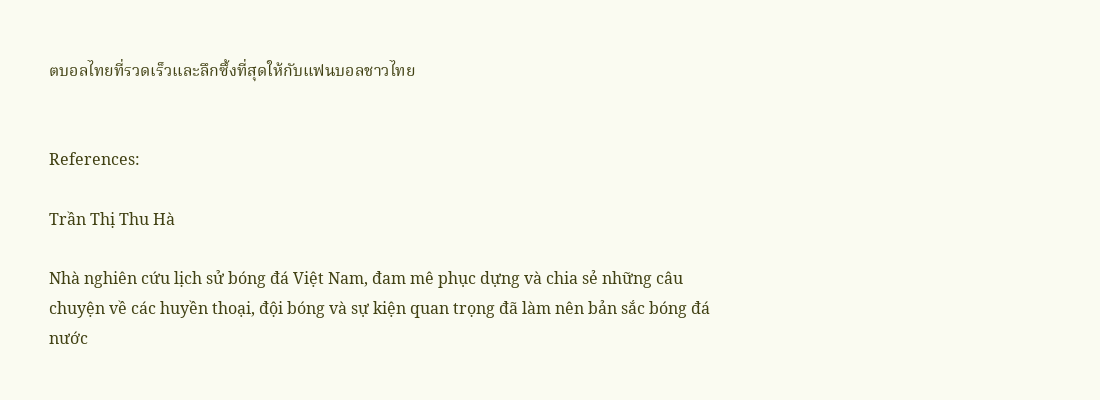ตบอลไทยที่รวดเร็วและลึกซึ้งที่สุดให้กับแฟนบอลชาวไทย


References:

Trần Thị Thu Hà

Nhà nghiên cứu lịch sử bóng đá Việt Nam, đam mê phục dựng và chia sẻ những câu chuyện về các huyền thoại, đội bóng và sự kiện quan trọng đã làm nên bản sắc bóng đá nước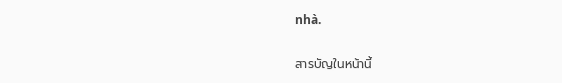nhà.

สารบัญในหน้านี้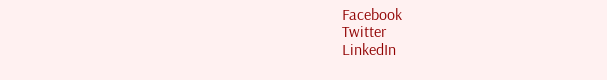Facebook
Twitter
LinkedIn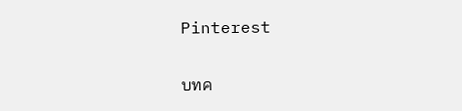Pinterest

บทค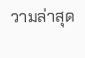วามล่าสุด